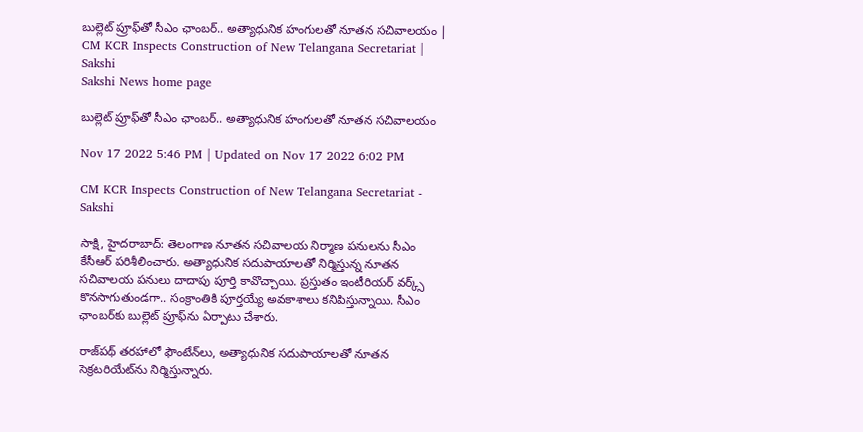బుల్లెట్‌ ప్రూఫ్‌తో సీఎం ఛాంబర్‌.. అత్యాధునిక హంగులతో నూతన సచివాలయం | CM KCR Inspects Construction of New Telangana Secretariat | Sakshi
Sakshi News home page

బుల్లెట్‌ ప్రూఫ్‌తో సీఎం ఛాంబర్‌.. అత్యాధునిక హంగులతో నూతన సచివాలయం

Nov 17 2022 5:46 PM | Updated on Nov 17 2022 6:02 PM

CM KCR Inspects Construction of New Telangana Secretariat - Sakshi

సాక్షి, హైదరాబాద్‌: తెలంగాణ నూతన సచివాలయ నిర్మాణ పనులను సీఎం కేసీఆర్‌ పరిశీలించారు. అత్యాధునిక సదుపాయాలతో నిర్మిస్తున్న నూతన స‌చివాల‌య పనులు దాదాపు పూర్తి కావొచ్చాయి. ప్రస్తుతం ఇంటీరియర్‌ వర్క్స్‌ కొనసాగుతుండగా.. సంక్రాంతికి పూర్తయ్యే అవకాశాలు కనిపిస్తున్నాయి. సీఎం ఛాంబర్‌కు బుల్లెట్‌ ప్రూఫ్‌ను ఏర్పాటు చేశారు.

రాజ్‌పథ్‌ తరహాలో ఫౌంటేన్‌లు, అత్యాధునిక సదుపాయాలతో నూతన సెక్రటరియేట్‌ను నిర్మిస్తున్నారు.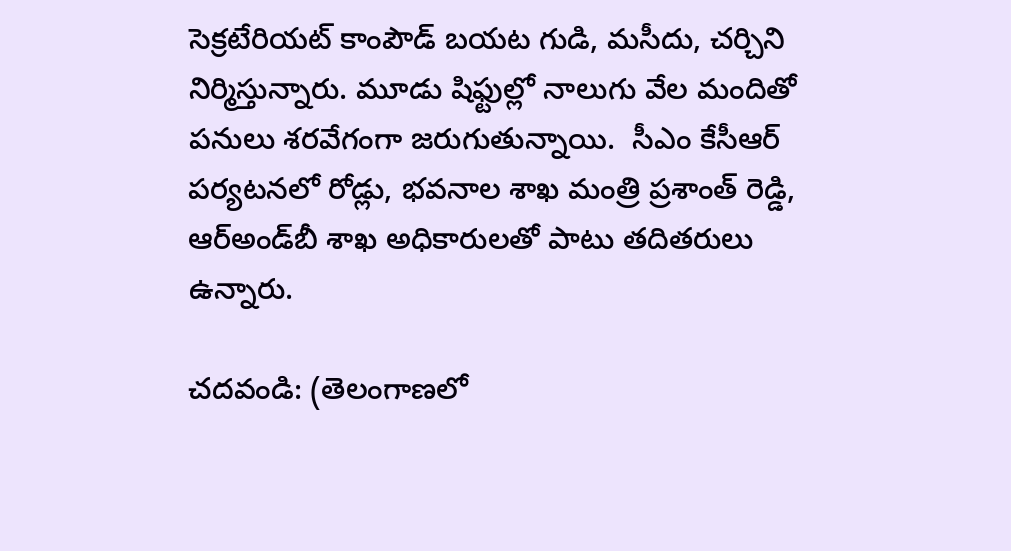సెక్రటేరియట్ కాంపౌడ్ బయట గుడి, మసీదు, చర్చిని నిర్మిస్తున్నారు. మూడు షిఫ్టుల్లో నాలుగు వేల మందితో ప‌నులు శరవేగంగా జ‌రుగుతున్నాయి.  సీఎం కేసీఆర్ పర్యటనలో రోడ్లు, భ‌వ‌నాల శాఖ మంత్రి ప్ర‌శాంత్ రెడ్డి, ఆర్అండ్‌బీ శాఖ అధికారులతో పాటు త‌దిత‌రులు ఉన్నారు.

చదవండి: (తెలంగాణలో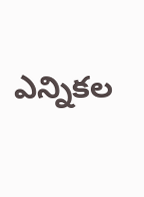ఎన్నికల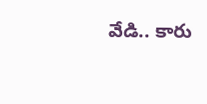వేడి.. కారు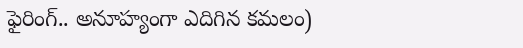ఫైరింగ్‌.. అనూహ్యంగా ఎదిగిన కమలం)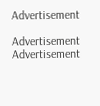Advertisement

Advertisement
Advertisement